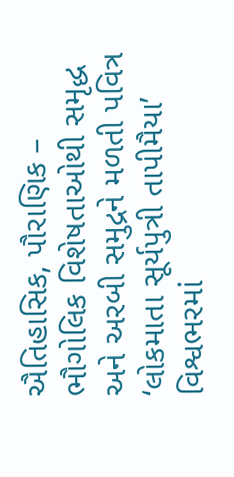ઐતિહાસિક, પૌરાણિક – ભૌગોલિક વિશેષતાઓથી સમૃદ્ધ અને અરબી સમુદ્રને મળતી પવિત્ર ‘લોકમાતા સૂર્યપુત્રી તાપીમૈયા’
વિશ્વભરમાં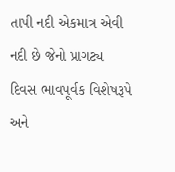તાપી નદી એકમાત્ર એવી નદી છે જેનો પ્રાગટ્ય દિવસ ભાવપૂર્વક વિશેષરૂપે અને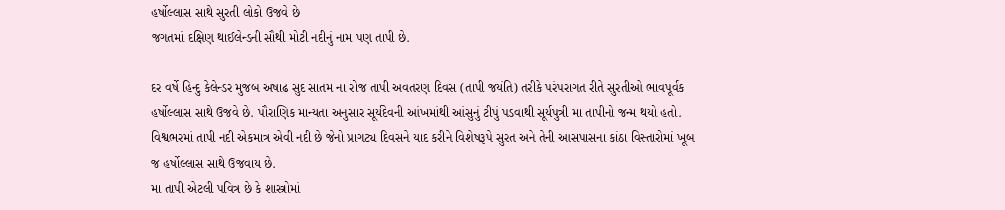હર્ષોલ્લાસ સાથે સુરતી લોકો ઉજવે છે
જગતમાં દક્ષિણ થાઈલેન્ડની સૌથી મોટી નદીનું નામ પણ તાપી છે.

દર વર્ષે હિન્દુ કેલેન્ડર મુજબ અષાઢ સુદ સાતમ ના રોજ તાપી અવતરણ દિવસ (તાપી જયંતિ) તરીકે પરંપરાગત રીતે સુરતીઓ ભાવપૂર્વક હર્ષોલ્લાસ સાથે ઉજવે છે. પૌરાણિક માન્યતા અનુસાર સૂર્યદેવની આંખમાંથી આંસુનું ટીપું પડવાથી સૂર્યપુત્રી મા તાપીનો જન્મ થયો હતો. વિશ્વભરમાં તાપી નદી એકમાત્ર એવી નદી છે જેનો પ્રાગટ્ય દિવસને યાદ કરીને વિશેષરૂપે સુરત અને તેની આસપાસના કાંઠા વિસ્તારોમાં ખૂબ જ હર્ષોલ્લાસ સાથે ઉજવાય છે.
મા તાપી એટલી પવિત્ર છે કે શાસ્ત્રોમાં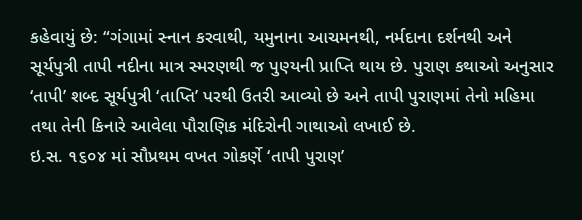કહેવાયું છે: “ગંગામાં સ્નાન કરવાથી, યમુનાના આચમનથી, નર્મદાના દર્શનથી અને સૂર્યપુત્રી તાપી નદીના માત્ર સ્મરણથી જ પુણ્યની પ્રાપ્તિ થાય છે. પુરાણ કથાઓ અનુસાર ‘તાપી’ શબ્દ સૂર્યપુત્રી ‘તાપ્તિ’ પરથી ઉતરી આવ્યો છે અને તાપી પુરાણમાં તેનો મહિમા તથા તેની કિનારે આવેલા પૌરાણિક મંદિરોની ગાથાઓ લખાઈ છે.
ઇ.સ. ૧૬૦૪ માં સૌપ્રથમ વખત ગોકર્ણે ‘તાપી પુરાણ’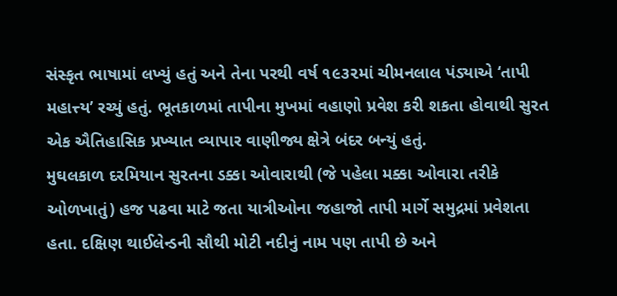સંસ્કૃત ભાષામાં લખ્યું હતું અને તેના પરથી વર્ષ ૧૯૩૨માં ચીમનલાલ પંડ્યાએ ‘તાપી મહાત્ત્ય’ રચ્યું હતું. ભૂતકાળમાં તાપીના મુખમાં વહાણો પ્રવેશ કરી શકતા હોવાથી સુરત એક ઐતિહાસિક પ્રખ્યાત વ્યાપાર વાણીજ્ય ક્ષેત્રે બંદર બન્યું હતું.
મુઘલકાળ દરમિયાન સુરતના ડક્કા ઓવારાથી (જે પહેલા મક્કા ઓવારા તરીકે ઓળખાતું) હજ પઢવા માટે જતા યાત્રીઓના જહાજો તાપી માર્ગે સમુદ્રમાં પ્રવેશતા હતા. દક્ષિણ થાઈલેન્ડની સૌથી મોટી નદીનું નામ પણ તાપી છે અને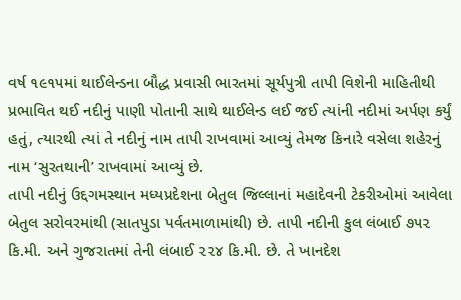વર્ષ ૧૯૧૫માં થાઈલેન્ડના બૌદ્ધ પ્રવાસી ભારતમાં સૂર્યપુત્રી તાપી વિશેની માહિતીથી પ્રભાવિત થઈ નદીનું પાણી પોતાની સાથે થાઈલેન્ડ લઈ જઈ ત્યાંની નદીમાં અર્પણ કર્યું હતું, ત્યારથી ત્યાં તે નદીનું નામ તાપી રાખવામાં આવ્યું તેમજ કિનારે વસેલા શહેરનું નામ ‘સુરતથાની’ રાખવામાં આવ્યું છે.
તાપી નદીનું ઉદ્દગમસ્થાન મધ્યપ્રદેશના બેતુલ જિલ્લાનાં મહાદેવની ટેકરીઓમાં આવેલા બેતુલ સરોવરમાંથી (સાતપુડા પર્વતમાળામાંથી) છે. તાપી નદીની કુલ લંબાઈ ૭૫૨ કિ.મી. અને ગુજરાતમાં તેની લંબાઈ ૨૨૪ કિ.મી. છે. તે ખાનદેશ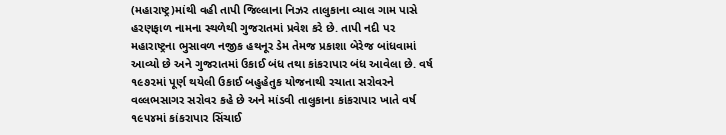(મહારાષ્ટ્ર)માંથી વહી તાપી જિલ્લાના નિઝર તાલુકાના વ્યાલ ગામ પાસે હરણફાળ નામના સ્થળેથી ગુજરાતમાં પ્રવેશ કરે છે. તાપી નદી પર મહારાષ્ટ્રના ભુસાવળ નજીક હથનૂર ડેમ તેમજ પ્રકાશા બેરેજ બાંધવામાં આવ્યો છે અને ગુજરાતમાં ઉકાઈ બંધ તથા કાંકરાપાર બંધ આવેલા છે. વર્ષ ૧૯૭૨માં પૂર્ણ થયેલી ઉકાઈ બહુહેતુક યોજનાથી રચાતા સરોવરને વલ્લભસાગર સરોવર કહે છે અને માંડવી તાલુકાના કાંકરાપાર ખાતે વર્ષ ૧૯૫૪માં કાંકરાપાર સિંચાઈ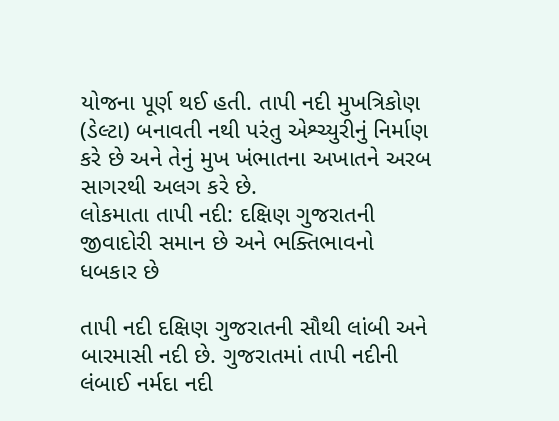યોજના પૂર્ણ થઈ હતી. તાપી નદી મુખત્રિકોણ (ડેલ્ટા) બનાવતી નથી પરંતુ એશ્ચ્યુરીનું નિર્માણ કરે છે અને તેનું મુખ ખંભાતના અખાતને અરબ સાગરથી અલગ કરે છે.
લોકમાતા તાપી નદી: દક્ષિણ ગુજરાતની જીવાદોરી સમાન છે અને ભક્તિભાવનો ધબકાર છે

તાપી નદી દક્ષિણ ગુજરાતની સૌથી લાંબી અને બારમાસી નદી છે. ગુજરાતમાં તાપી નદીની લંબાઈ નર્મદા નદી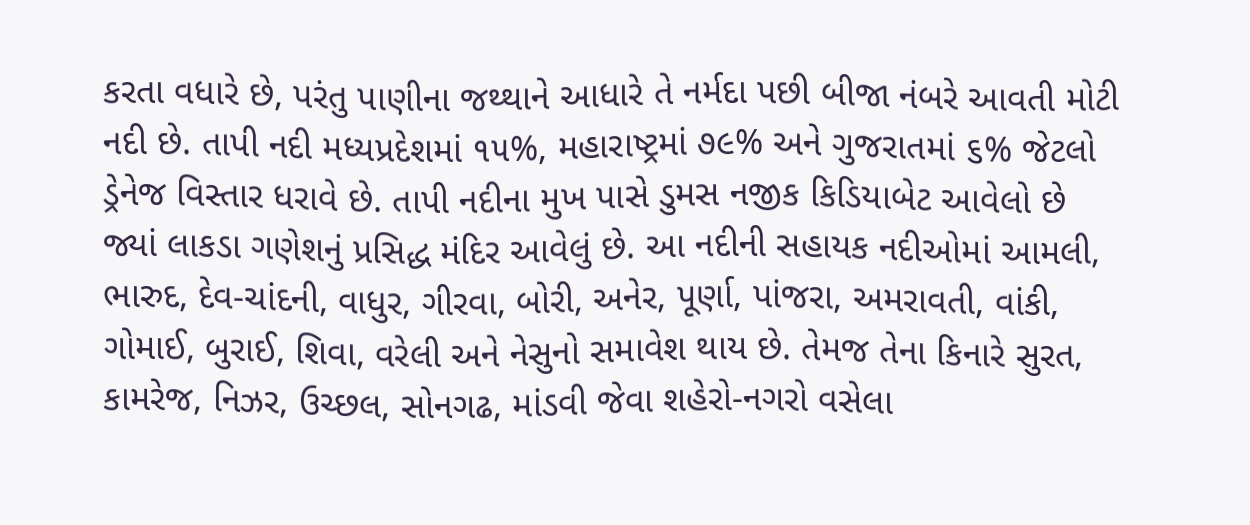કરતા વધારે છે, પરંતુ પાણીના જથ્થાને આધારે તે નર્મદા પછી બીજા નંબરે આવતી મોટી નદી છે. તાપી નદી મધ્યપ્રદેશમાં ૧૫%, મહારાષ્ટ્રમાં ૭૯% અને ગુજરાતમાં ૬% જેટલો ડ્રેનેજ વિસ્તાર ધરાવે છે. તાપી નદીના મુખ પાસે ડુમસ નજીક કિડિયાબેટ આવેલો છે જ્યાં લાકડા ગણેશનું પ્રસિદ્ધ મંદિર આવેલું છે. આ નદીની સહાયક નદીઓમાં આમલી, ભારુદ, દેવ-ચાંદની, વાધુર, ગીરવા, બોરી, અનેર, પૂર્ણા, પાંજરા, અમરાવતી, વાંકી, ગોમાઈ, બુરાઈ, શિવા, વરેલી અને નેસુનો સમાવેશ થાય છે. તેમજ તેના કિનારે સુરત, કામરેજ, નિઝર, ઉચ્છલ, સોનગઢ, માંડવી જેવા શહેરો-નગરો વસેલા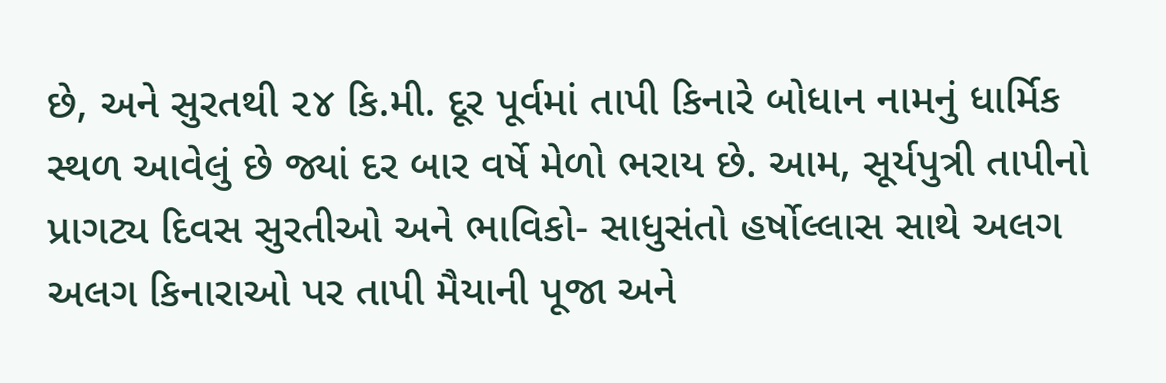છે, અને સુરતથી ૨૪ કિ.મી. દૂર પૂર્વમાં તાપી કિનારે બોધાન નામનું ધાર્મિક સ્થળ આવેલું છે જ્યાં દર બાર વર્ષે મેળો ભરાય છે. આમ, સૂર્યપુત્રી તાપીનો પ્રાગટ્ય દિવસ સુરતીઓ અને ભાવિકો- સાધુસંતો હર્ષોલ્લાસ સાથે અલગ અલગ કિનારાઓ પર તાપી મૈયાની પૂજા અને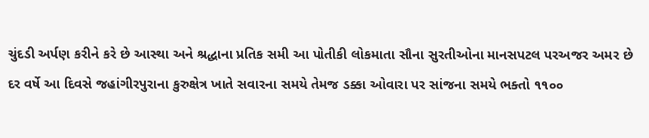ચુંદડી અર્પણ કરીને કરે છે આસ્થા અને શ્રદ્ધાના પ્રતિક સમી આ પોતીકી લોકમાતા સૌના સુરતીઓના માનસપટલ પરઅજર અમર છે દર વર્ષે આ દિવસે જહાંગીરપુરાના કુરુક્ષેત્ર ખાતે સવારના સમયે તેમજ ડક્કા ઓવારા પર સાંજના સમયે ભક્તો ૧૧૦૦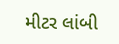મીટર લાંબી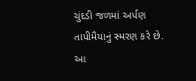ચુંદડી જળમાં અર્પણ તાપીમૈયાનું સ્મરણ કરે છે. આ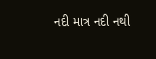નદી માત્ર નદી નથી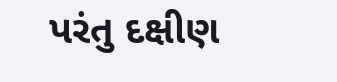પરંતુ દક્ષીણ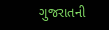ગુજરાતની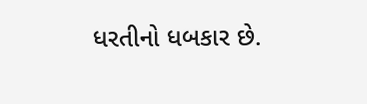ધરતીનો ધબકાર છે.